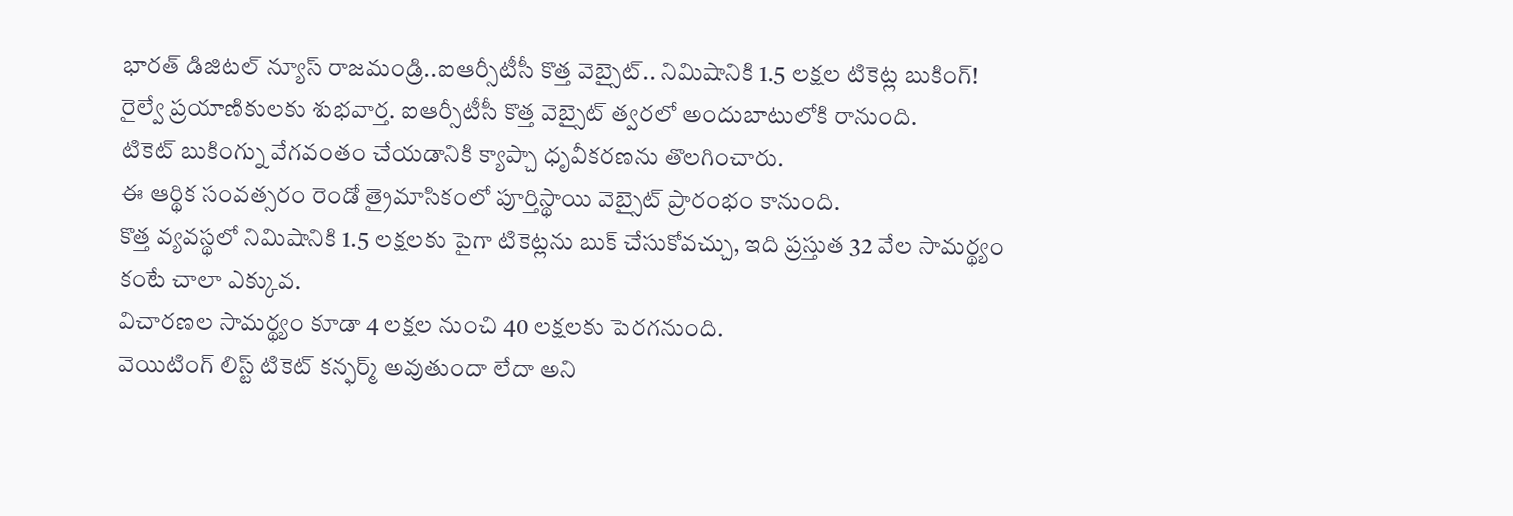భారత్ డిజిటల్ న్యూస్ రాజమండ్రి..ఐఆర్సీటీసీ కొత్త వెబ్సైట్.. నిమిషానికి 1.5 లక్షల టికెట్ల బుకింగ్!
రైల్వే ప్రయాణికులకు శుభవార్త. ఐఆర్సీటీసీ కొత్త వెబ్సైట్ త్వరలో అందుబాటులోకి రానుంది.
టికెట్ బుకింగ్ను వేగవంతం చేయడానికి క్యాప్చా ధృవీకరణను తొలగించారు.
ఈ ఆర్థిక సంవత్సరం రెండో త్రైమాసికంలో పూర్తిస్థాయి వెబ్సైట్ ప్రారంభం కానుంది.
కొత్త వ్యవస్థలో నిమిషానికి 1.5 లక్షలకు పైగా టికెట్లను బుక్ చేసుకోవచ్చు, ఇది ప్రస్తుత 32 వేల సామర్థ్యం కంటే చాలా ఎక్కువ.
విచారణల సామర్థ్యం కూడా 4 లక్షల నుంచి 40 లక్షలకు పెరగనుంది.
వెయిటింగ్ లిస్ట్ టికెట్ కన్ఫర్మ్ అవుతుందా లేదా అని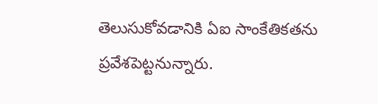తెలుసుకోవడానికి ఏఐ సాంకేతికతను ప్రవేశపెట్టనున్నారు.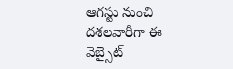ఆగస్టు నుంచి దశలవారీగా ఈ వెబ్సైట్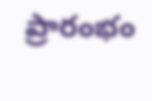ప్రారంభం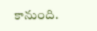కానుంది.